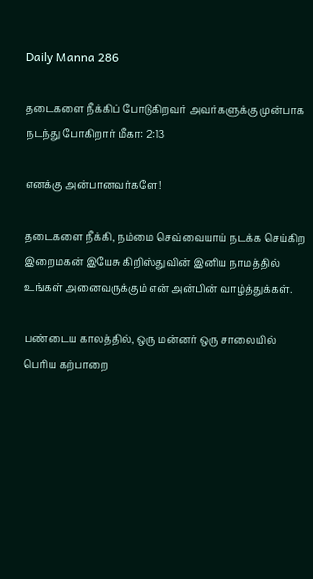Daily Manna 286

தடைகளை நீக்கிப் போடுகிறவர் அவர்களுக்கு முன்பாக நடந்து போகிறார் மீகா: 2:13

எனக்கு அன்பானவர்களே!

தடைகளை நீக்கி, நம்மை செவ்வையாய் நடக்க செய்கிற இறைமகன் இயேசு கிறிஸ்துவின் இனிய நாமத்தில் உங்கள் அனைவருக்கும் என் அன்பின் வாழ்த்துக்கள்.

பண்டைய காலத்தில், ஒரு மன்னர் ஒரு சாலையில் பெரிய கற்பாறை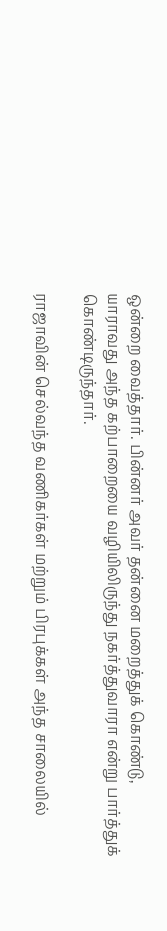ஒன்றை வைத்தார். பின்னர் அவர் தன்னை மறைத்துக் கொண்டு, யாராவது அந்த கற்பாறையை வழியிலிருந்து நகர்த்துவாரா என்று பார்த்துக் கொண்டிருந்தார்.

ராஜாவின் செல்வந்த வணிகர்கள் மற்றும் பிரபுக்கள் அந்த சாலையில்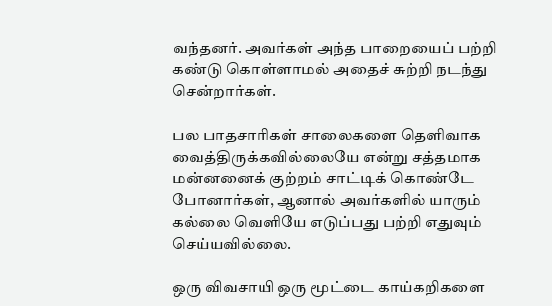வந்தனர். அவர்கள் அந்த பாறையைப் பற்றி கண்டு கொள்ளாமல் அதைச் சுற்றி நடந்து சென்றார்கள்.

பல பாதசாரிகள் சாலைகளை தெளிவாக வைத்திருக்கவில்லையே என்று சத்தமாக மன்னனைக் குற்றம் சாட்டிக் கொண்டே போனார்கள், ஆனால் அவர்களில் யாரும் கல்லை வெளியே எடுப்பது பற்றி எதுவும் செய்யவில்லை.

ஒரு விவசாயி ஒரு மூட்டை காய்கறிகளை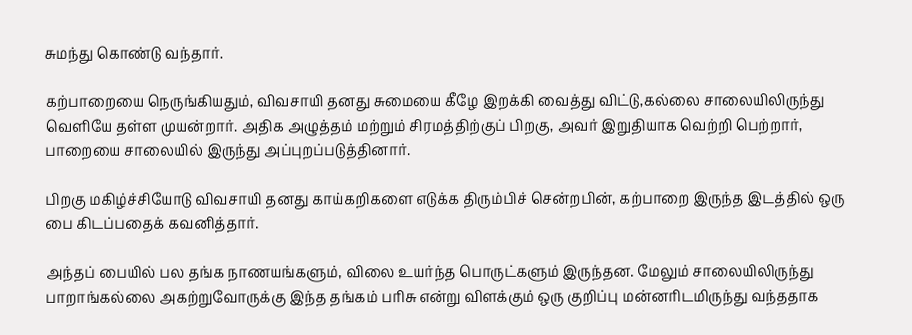சுமந்து கொண்டு வந்தார்.

கற்பாறையை நெருங்கியதும், விவசாயி தனது சுமையை கீழே இறக்கி வைத்து விட்டு,கல்லை சாலையிலிருந்து வெளியே தள்ள முயன்றார். அதிக அழுத்தம் மற்றும் சிரமத்திற்குப் பிறகு, அவர் இறுதியாக வெற்றி பெற்றார், பாறையை சாலையில் இருந்து அப்புறப்படுத்தினார்.

பிறகு மகிழ்ச்சியோடு விவசாயி தனது காய்கறிகளை எடுக்க திரும்பிச் சென்றபின், கற்பாறை இருந்த இடத்தில் ஒரு பை கிடப்பதைக் கவனித்தார்.

அந்தப் பையில் பல தங்க நாணயங்களும், விலை உயர்ந்த பொருட்களும் இருந்தன. மேலும் சாலையிலிருந்து பாறாங்கல்லை அகற்றுவோருக்கு இந்த தங்கம் பரிசு என்று விளக்கும் ஒரு குறிப்பு மன்னரிடமிருந்து வந்ததாக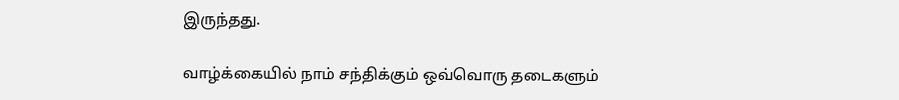இருந்தது.

வாழ்க்கையில் நாம் சந்திக்கும் ஒவ்வொரு தடைகளும்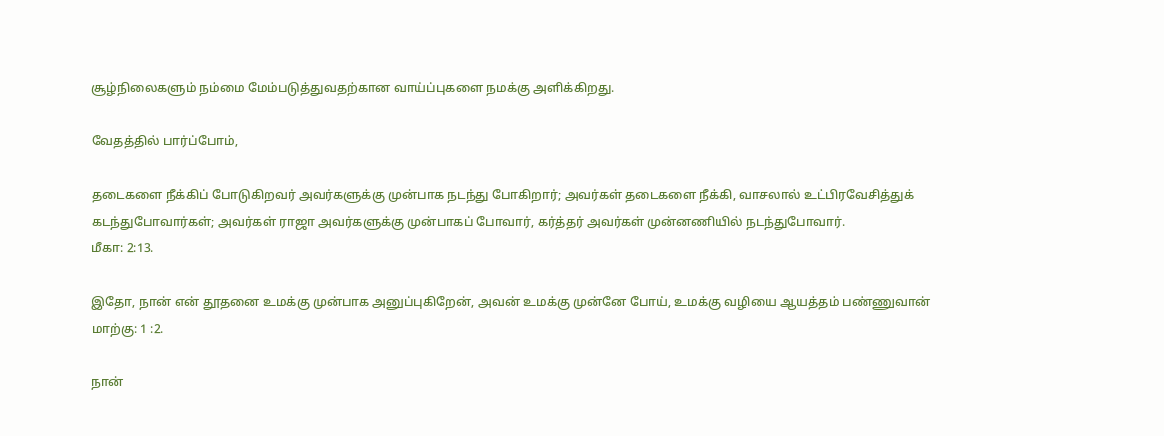சூழ்நிலைகளும் நம்மை மேம்படுத்துவதற்கான வாய்ப்புகளை நமக்கு அளிக்கிறது.

வேதத்தில் பார்ப்போம்,

தடைகளை நீக்கிப் போடுகிறவர் அவர்களுக்கு முன்பாக நடந்து போகிறார்; அவர்கள் தடைகளை நீக்கி, வாசலால் உட்பிரவேசித்துக் கடந்துபோவார்கள்; அவர்கள் ராஜா அவர்களுக்கு முன்பாகப் போவார், கர்த்தர் அவர்கள் முன்னணியில் நடந்துபோவார்.
மீகா: 2:13.

இதோ, நான் என் தூதனை உமக்கு முன்பாக அனுப்புகிறேன், அவன் உமக்கு முன்னே போய், உமக்கு வழியை ஆயத்தம் பண்ணுவான்
மாற்கு: 1 :2.

நான்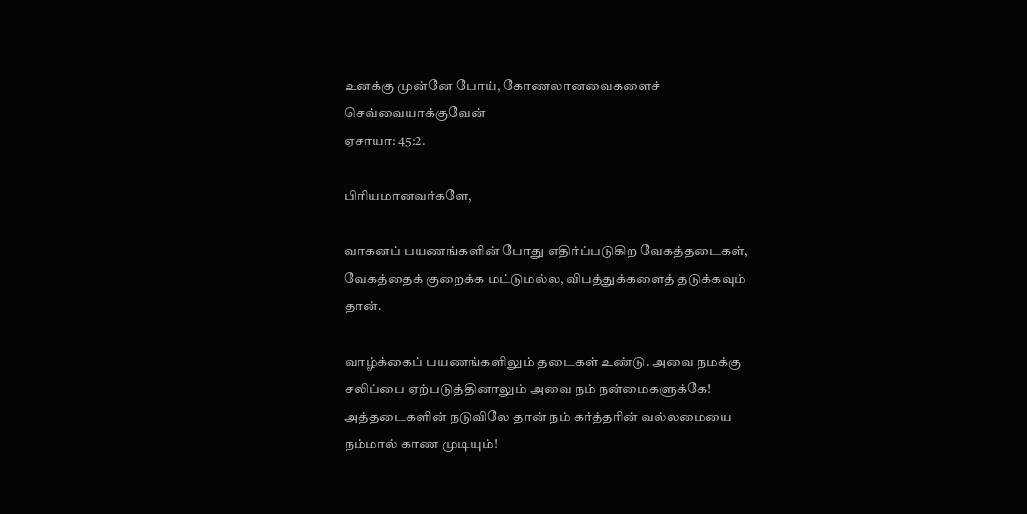உனக்கு முன்னே போய், கோணலானவைகளைச் செவ்வையாக்குவேன்
ஏசாயா: 45:2.

பிரியமானவர்களே,

வாகனப் பயணங்களின் போது எதிர்ப்படுகிற வேகத்தடைகள், வேகத்தைக் குறைக்க மட்டுமல்ல, விபத்துக்களைத் தடுக்கவும் தான்.

வாழ்க்கைப் பயணங்களிலும் தடைகள் உண்டு. அவை நமக்கு சலிப்பை ஏற்படுத்தினாலும் அவை நம் நன்மைகளுக்கே! அத்தடைகளின் நடுவிலே தான் நம் கர்த்தரின் வல்லமையை நம்மால் காண முடியும்!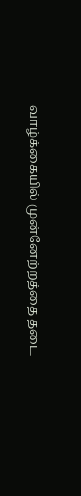வாழ்க்கையில் முன்னேற்றத்தை தடை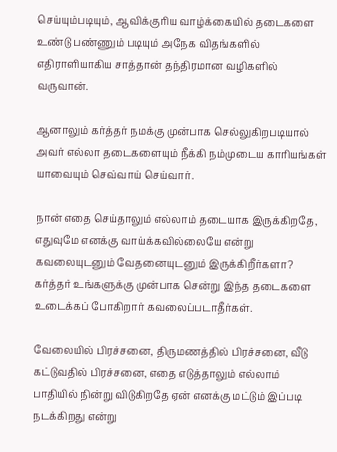செய்யும்படியும், ஆவிக்குரிய வாழ்க்கையில் தடைகளை உண்டு பண்ணும் படியும் அநேக விதங்களில் எதிராளியாகிய சாத்தான் தந்திரமான வழிகளில் வருவான்.

ஆனாலும் கர்த்தர் நமக்கு முன்பாக செல்லுகிறபடியால் அவர் எல்லா தடைகளையும் நீக்கி நம்முடைய காரியங்கள் யாவையும் செவ்வாய் செய்வார்.

நான் எதை செய்தாலும் எல்லாம் தடையாக இருக்கிறதே, எதுவுமே எனக்கு வாய்க்கவில்லையே என்று கவலையுடனும் வேதனையுடனும் இருக்கிறீர்களா? கர்த்தர் உங்களுக்கு முன்பாக சென்று இந்த தடைகளை உடைக்கப் போகிறார் கவலைப்படாதீர்கள்.

வேலையில் பிரச்சனை, திருமணத்தில் பிரச்சனை, வீடு கட்டுவதில் பிரச்சனை, எதை எடுத்தாலும் எல்லாம் பாதியில் நின்று விடுகிறதே ஏன் எனக்கு மட்டும் இப்படி நடக்கிறது என்று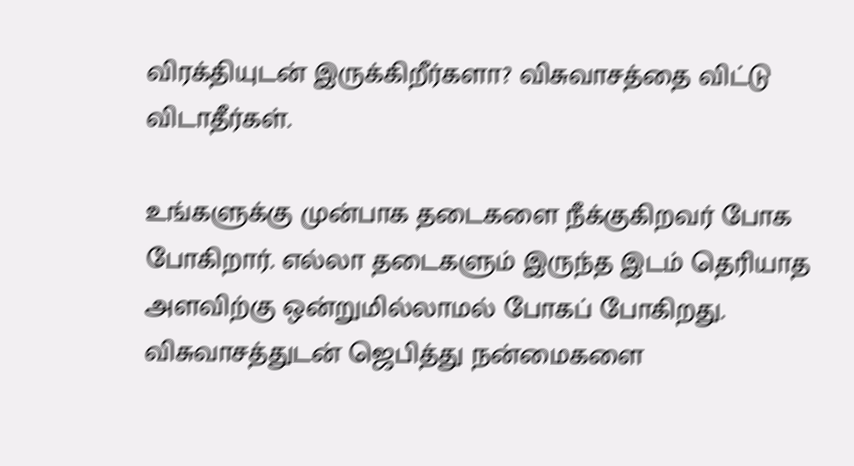விரக்தியுடன் இருக்கிறீர்களா? விசுவாசத்தை விட்டு விடாதீர்கள்.

உங்களுக்கு முன்பாக தடைகளை நீக்குகிறவர் போக போகிறார். எல்லா தடைகளும் இருந்த இடம் தெரியாத அளவிற்கு ஒன்றுமில்லாமல் போகப் போகிறது. விசுவாசத்துடன் ஜெபித்து நன்மைகளை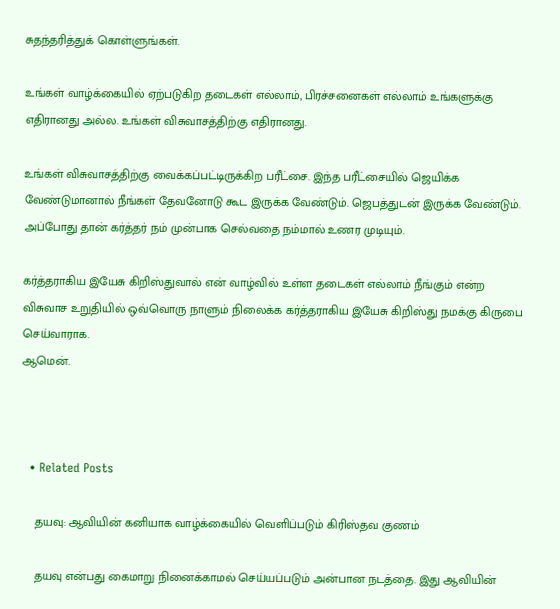சுதந்தரித்துக் கொள்ளுங்கள்.

உங்கள் வாழ்க்கையில் ஏற்படுகிற தடைகள் எல்லாம், பிரச்சனைகள் எல்லாம் உங்களுக்கு எதிரானது அல்ல. உங்கள் விசுவாசத்திற்கு எதிரானது.

உங்கள் விசுவாசத்திற்கு வைக்கப்பட்டிருக்கிற பரீட்சை. இந்த பரீட்சையில் ஜெயிக்க வேண்டுமானால் நீங்கள் தேவனோடு கூட இருக்க வேண்டும். ஜெபத்துடன் இருக்க வேண்டும். அப்போது தான் கர்த்தர் நம் முன்பாக செல்வதை நம்மால் உணர முடியும்.

கர்த்தராகிய இயேசு கிறிஸ்துவால் என் வாழ்வில் உள்ள தடைகள் எல்லாம் நீங்கும் என்ற விசுவாச உறுதியில் ஒவ்வொரு நாளும் நிலைக்க கர்த்தராகிய இயேசு கிறிஸ்து நமக்கு கிருபை செய்வாராக.
ஆமென்.



  • Related Posts

    தயவு: ஆவியின் கனியாக வாழ்க்கையில் வெளிப்படும் கிரிஸ்தவ குணம்

    தயவு என்பது கைமாறு நினைக்காமல் செய்யப்படும் அன்பான நடத்தை. இது ஆவியின்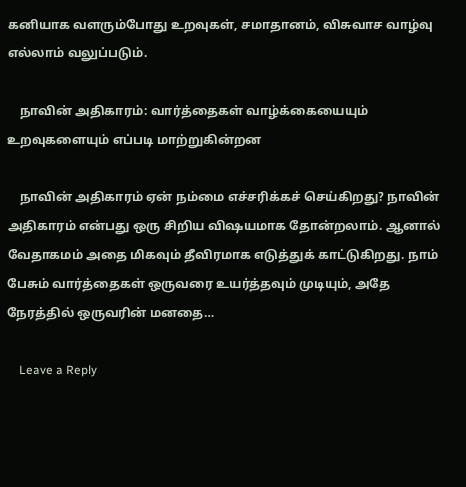கனியாக வளரும்போது உறவுகள், சமாதானம், விசுவாச வாழ்வு எல்லாம் வலுப்படும்.

    நாவின் அதிகாரம்: வார்த்தைகள் வாழ்க்கையையும் உறவுகளையும் எப்படி மாற்றுகின்றன

    நாவின் அதிகாரம் ஏன் நம்மை எச்சரிக்கச் செய்கிறது? நாவின் அதிகாரம் என்பது ஒரு சிறிய விஷயமாக தோன்றலாம். ஆனால் வேதாகமம் அதை மிகவும் தீவிரமாக எடுத்துக் காட்டுகிறது. நாம் பேசும் வார்த்தைகள் ஒருவரை உயர்த்தவும் முடியும், அதே நேரத்தில் ஒருவரின் மனதை…

    Leave a Reply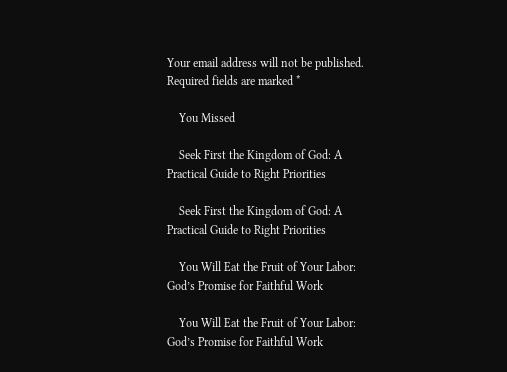Your email address will not be published. Required fields are marked *

    You Missed

    Seek First the Kingdom of God: A Practical Guide to Right Priorities

    Seek First the Kingdom of God: A Practical Guide to Right Priorities

    You Will Eat the Fruit of Your Labor: God’s Promise for Faithful Work

    You Will Eat the Fruit of Your Labor: God’s Promise for Faithful Work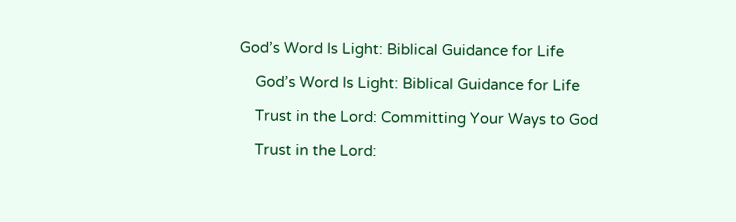God’s Word Is Light: Biblical Guidance for Life

    God’s Word Is Light: Biblical Guidance for Life

    Trust in the Lord: Committing Your Ways to God

    Trust in the Lord: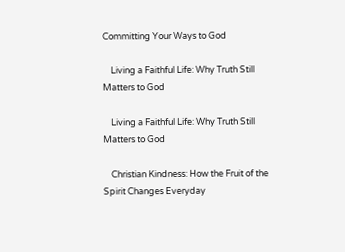Committing Your Ways to God

    Living a Faithful Life: Why Truth Still Matters to God

    Living a Faithful Life: Why Truth Still Matters to God

    Christian Kindness: How the Fruit of the Spirit Changes Everyday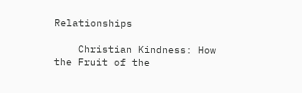Relationships

    Christian Kindness: How the Fruit of the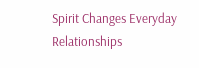Spirit Changes Everyday Relationships